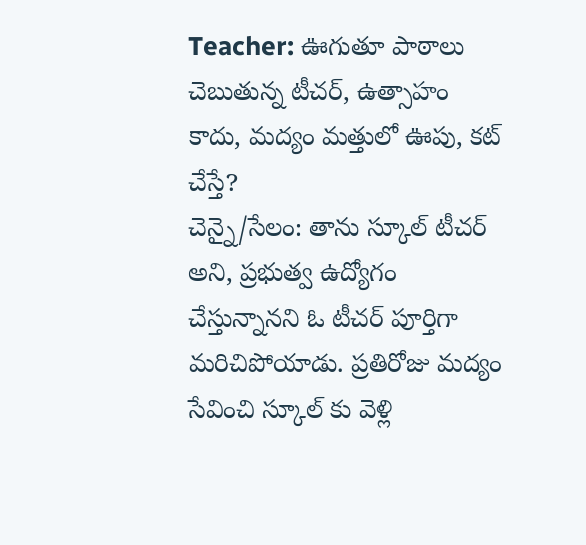Teacher: ఊగుతూ పాఠాలు చెబుతున్న టీచర్, ఉత్సాహం కాదు, మద్యం మత్తులో ఊపు, కట్ చేస్తే?
చెన్నై/సేలం: తాను స్కూల్ టీచర్ అని, ప్రభుత్వ ఉద్యోగం చేస్తున్నానని ఓ టీచర్ పూర్తిగా మరిచిపోయాడు. ప్రతిరోజు మద్యం సేవించి స్కూల్ కు వెళ్లి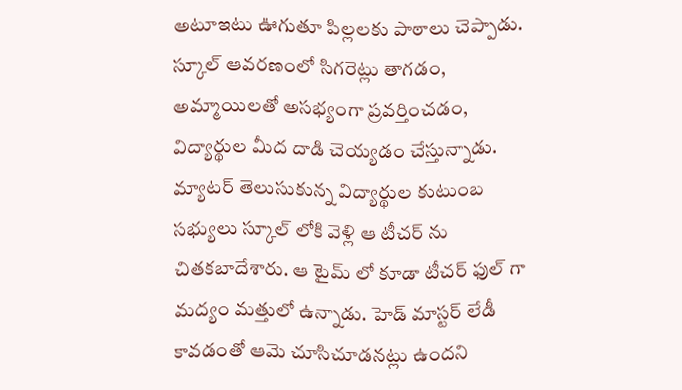అటూఇటు ఊగుతూ పిల్లలకు పాఠాలు చెప్పాడు. స్కూల్ ఆవరణంలో సిగరెట్లు తాగడం, అమ్మాయిలతో అసభ్యంగా ప్రవర్తించడం, విద్యార్థుల మీద దాడి చెయ్యడం చేస్తున్నాడు.
మ్యాటర్ తెలుసుకున్న విద్యార్థుల కుటుంబ సభ్యులు స్కూల్ లోకి వెళ్లి ఆ టీచర్ ను చితకబాదేశారు. ఆ టైమ్ లో కూడా టీచర్ ఫుల్ గా మద్యం మత్తులో ఉన్నాడు. హెడ్ మాస్టర్ లేడీ కావడంతో ఆమె చూసిచూడనట్లు ఉందని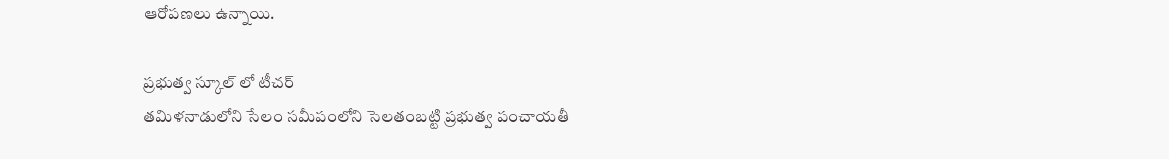ఆరోపణలు ఉన్నాయి.

ప్రభుత్వ స్కూల్ లో టీచర్
తమిళనాడులోని సేలం సమీపంలోని సెలతంబట్టి ప్రభుత్వ పంచాయతీ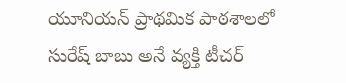యూనియన్ ప్రాథమిక పాఠశాలలో సురేష్ బాబు అనే వ్యక్తి టీచర్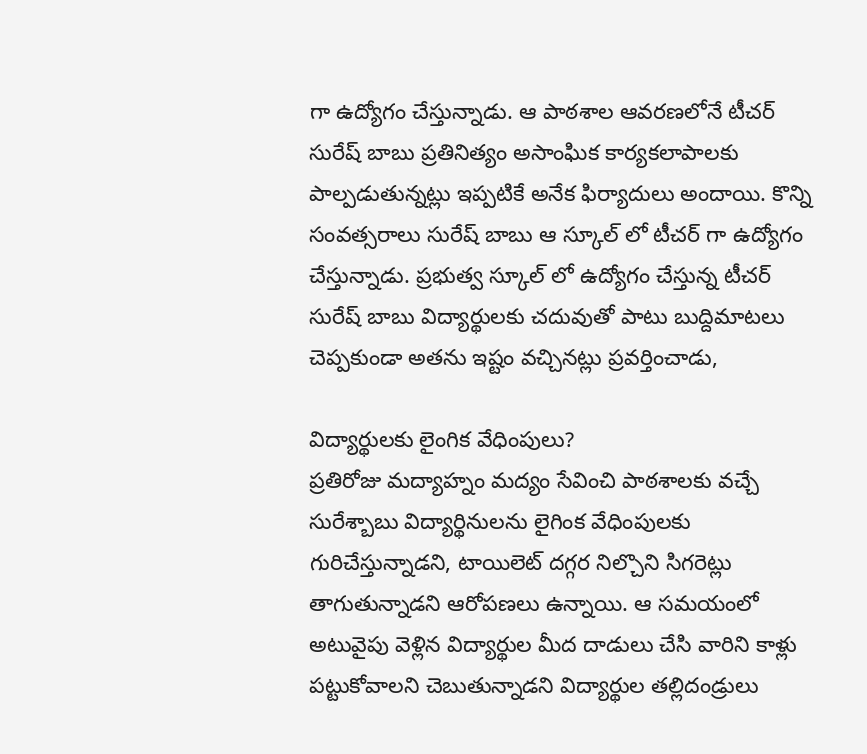గా ఉద్యోగం చేస్తున్నాడు. ఆ పాఠశాల ఆవరణలోనే టీచర్ సురేష్ బాబు ప్రతినిత్యం అసాంఘిక కార్యకలాపాలకు పాల్పడుతున్నట్లు ఇప్పటికే అనేక ఫిర్యాదులు అందాయి. కొన్ని సంవత్సరాలు సురేష్ బాబు ఆ స్కూల్ లో టీచర్ గా ఉద్యోగం చేస్తున్నాడు. ప్రభుత్వ స్కూల్ లో ఉద్యోగం చేస్తున్న టీచర్ సురేష్ బాబు విద్యార్థులకు చదువుతో పాటు బుద్దిమాటలు చెప్పకుండా అతను ఇష్టం వచ్చినట్లు ప్రవర్తించాడు,

విద్యార్థులకు లైంగిక వేధింపులు?
ప్రతిరోజు మద్యాహ్నం మద్యం సేవించి పాఠశాలకు వచ్చే సురేశ్బాబు విద్యార్థినులను లైగింక వేధింపులకు గురిచేస్తున్నాడని, టాయిలెట్ దగ్గర నిల్చొని సిగరెట్లు తాగుతున్నాడని ఆరోపణలు ఉన్నాయి. ఆ సమయంలో అటువైపు వెళ్లిన విద్యార్థుల మీద దాడులు చేసి వారిని కాళ్లు పట్టుకోవాలని చెబుతున్నాడని విద్యార్థుల తల్లిదండ్రులు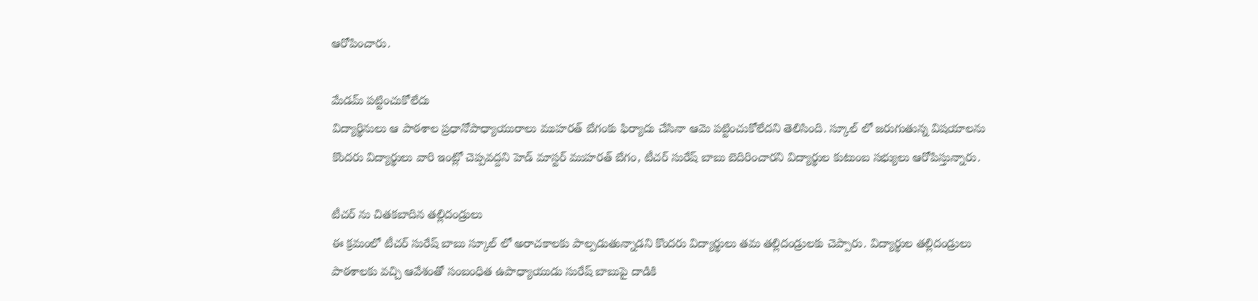ఆరోపించారు.

మేడమ్ పట్టించుకోలేదు
విద్యార్థినులు ఆ పాఠశాల ప్రధానోపాధ్యాయురాలు ముహరత్ బేగంకు ఫిర్యాదు చేసినా ఆమె పట్టించుకోలేదని తెలిసింది. స్కూల్ లో జరుగుతున్న విషయాలను కొందరు విద్యార్థులు వారి ఇంట్లో చెప్పవద్దని హెడ్ మాస్టర్ ముహరత్ బేగం, టీచర్ సురేష్ బాబు బెదిరించారని విద్యార్థుల కుటుంబ సభ్యులు ఆరోపిస్తున్నారు.

టీచర్ ను చితకబాదిన తల్లిదండ్రులు
ఈ క్రమంలో టీచర్ సురేష్ బాబు స్కూల్ లో అరాచకాలకు పాల్పడుతున్నాడని కొందరు విద్యార్థులు తమ తల్లిదండ్రులకు చెప్పారు. విద్యార్థుల తల్లిదండ్రులు పాఠశాలకు వచ్చి ఆవేశంతో సంబంధిత ఉపాధ్యాయుడు సురేష్ బాబుపై దాడికి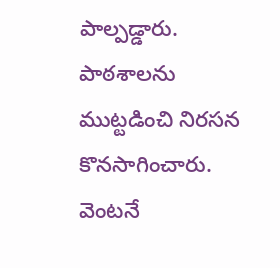పాల్పడ్డారు. పాఠశాలను ముట్టడించి నిరసన కొనసాగించారు. వెంటనే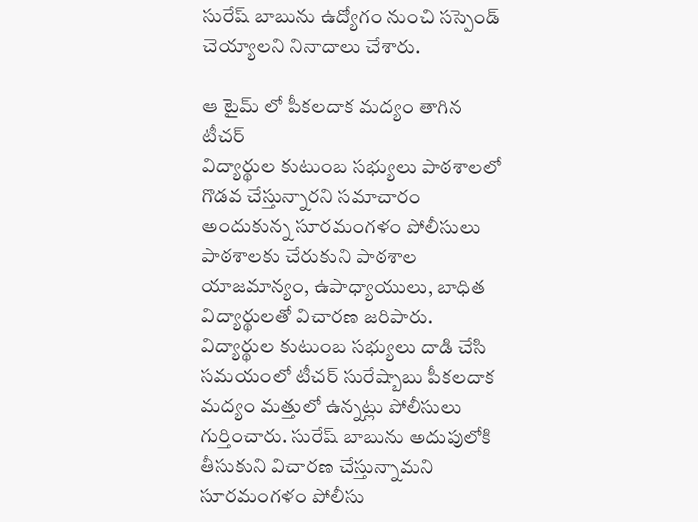సురేష్ బాబును ఉద్యోగం నుంచి సస్పెండ్ చెయ్యాలని నినాదాలు చేశారు.

ఆ టైమ్ లో పీకలదాక మద్యం తాగిన టీచర్
విద్యార్థుల కుటుంబ సభ్యులు పాఠశాలలో గొడవ చేస్తున్నారని సమాచారం అందుకున్న సూరమంగళం పోలీసులు పాఠశాలకు చేరుకుని పాఠశాల యాజమాన్యం, ఉపాధ్యాయులు, బాధిత విద్యార్థులతో విచారణ జరిపారు. విద్యార్థుల కుటుంబ సభ్యులు దాడి చేసి సమయంలో టీచర్ సురేష్బాబు పీకలదాక మద్యం మత్తులో ఉన్నట్లు పోలీసులు గుర్తించారు. సురేష్ బాబును అదుపులోకి తీసుకుని విచారణ చేస్తున్నామని సూరమంగళం పోలీసు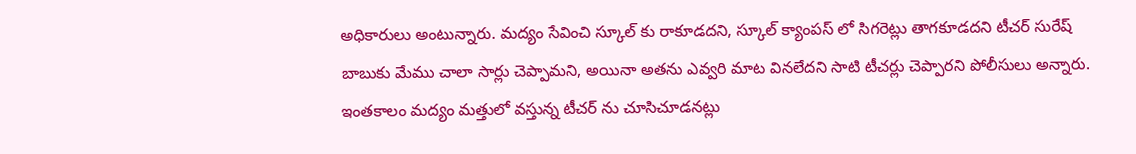అధికారులు అంటున్నారు. మద్యం సేవించి స్కూల్ కు రాకూడదని, స్కూల్ క్యాంపస్ లో సిగరెట్లు తాగకూడదని టీచర్ సురేష్ బాబుకు మేము చాలా సార్లు చెప్పామని, అయినా అతను ఎవ్వరి మాట వినలేదని సాటి టీచర్లు చెప్పారని పోలీసులు అన్నారు. ఇంతకాలం మద్యం మత్తులో వస్తున్న టీచర్ ను చూసిచూడనట్లు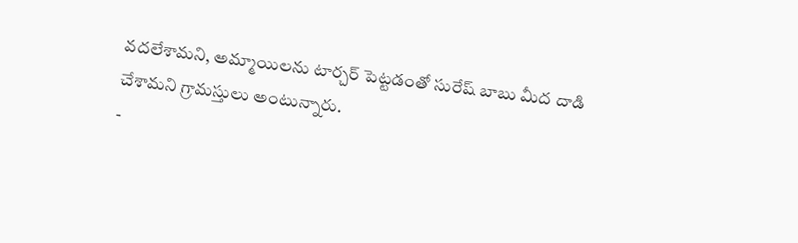వదలేశామని, అమ్మాయిలను టార్చర్ పెట్టడంతో సురేష్ బాబు మీద దాడి చేశామని గ్రామస్తులు అంటున్నారు.
-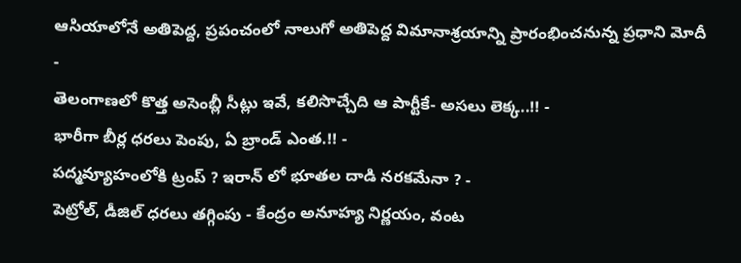ఆసియాలోనే అతిపెద్ద, ప్రపంచంలో నాలుగో అతిపెద్ద విమానాశ్రయాన్ని ప్రారంభించనున్న ప్రధాని మోదీ -
తెలంగాణలో కొత్త అసెంబ్లీ సీట్లు ఇవే, కలిసొచ్చేది ఆ పార్టీకే- అసలు లెక్క..!! -
భారీగా బీర్ల ధరలు పెంపు, ఏ బ్రాండ్ ఎంత.!! -
పద్మవ్యూహంలోకి ట్రంప్ ? ఇరాన్ లో భూతల దాడి నరకమేనా ? -
పెట్రోల్, డీజిల్ ధరలు తగ్గింపు - కేంద్రం అనూహ్య నిర్ణయం, వంట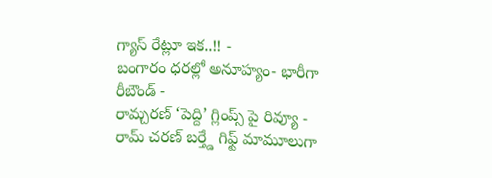గ్యాస్ రేట్లూ ఇక..!! -
బంగారం ధరల్లో అనూహ్యం- భారీగా రీబౌండ్ -
రామ్చరణ్ ‘పెద్ది’ గ్లింప్స్ పై రివ్యూ -
రామ్ చరణ్ బర్త్డే గిఫ్ట్ మామూలుగా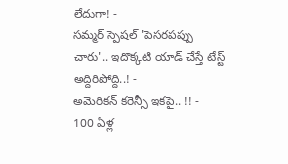లేదుగా! -
సమ్మర్ స్పెషల్ 'పెసరపప్పు చారు'.. ఇదొక్కటి యాడ్ చేస్తే టేస్ట్ అద్దిరిపోద్ది..! -
అమెరికన్ కరెన్సీ ఇకపై.. !! -
100 ఏళ్ల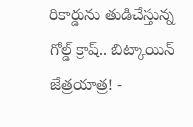రికార్డును తుడిచేస్తున్న గోల్డ్ క్రాష్.. బిట్కాయిన్ జేత్రయాత్ర! -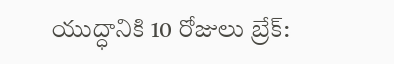యుద్ధానికి 10 రోజులు బ్రేక్: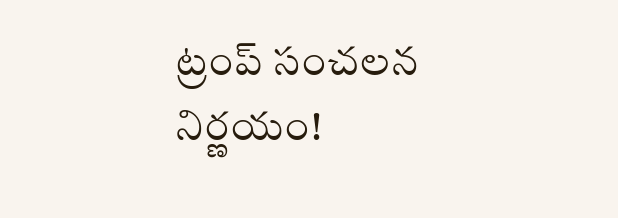ట్రంప్ సంచలన నిర్ణయం!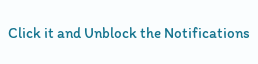Click it and Unblock the Notifications